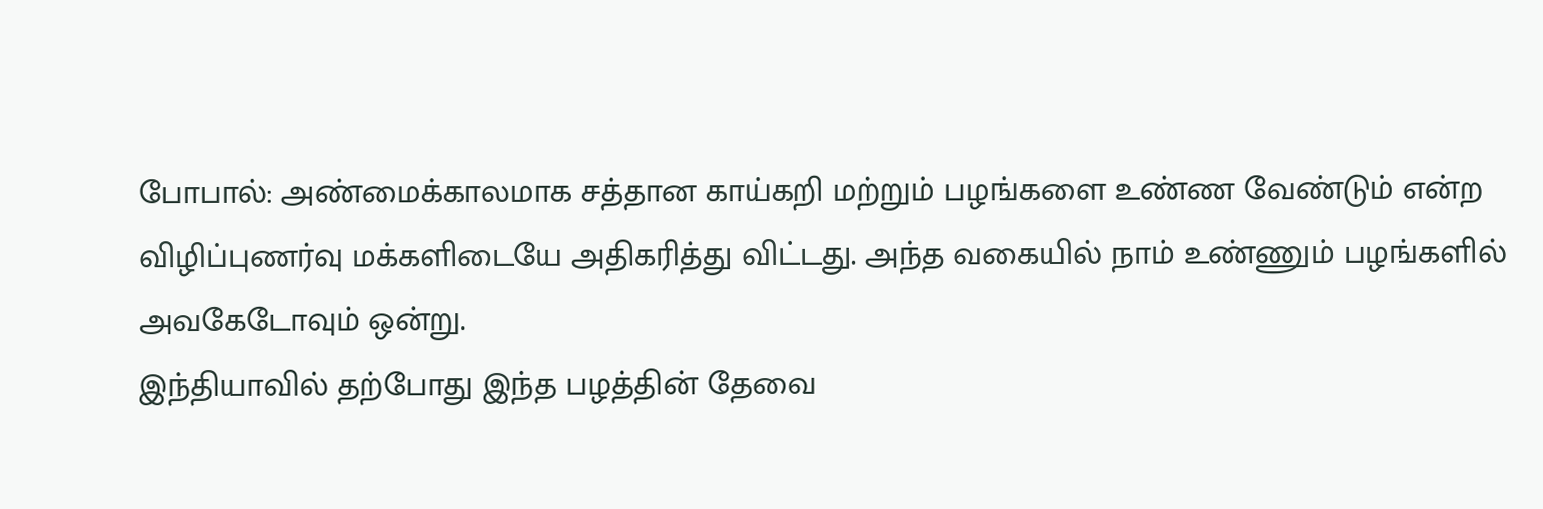போபால்: அண்மைக்காலமாக சத்தான காய்கறி மற்றும் பழங்களை உண்ண வேண்டும் என்ற விழிப்புணர்வு மக்களிடையே அதிகரித்து விட்டது. அந்த வகையில் நாம் உண்ணும் பழங்களில் அவகேடோவும் ஒன்று.
இந்தியாவில் தற்போது இந்த பழத்தின் தேவை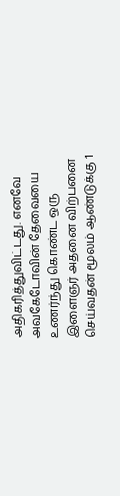அதிகரித்துவிட்டது. எனவே அவகேடோவின் தேவையை உணர்ந்து கொண்ட ஒரு இளைஞர் அதனை விற்பனை செய்வதன் மூலம் ஆண்டுக்கு 1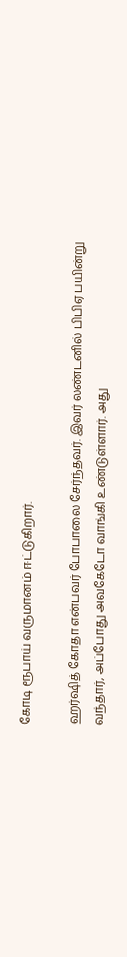கோடி ரூபாய் வருமானம் ஈட்டுகிறார்.

ஹர்ஷித் கோதா என்பவர் போபாலை சேர்ந்தவர். இவர் லண்டனில் பிபிஏ பயின்று வந்தார், அப்போது அவகேடோ வாங்கி உண்டுள்ளார். அது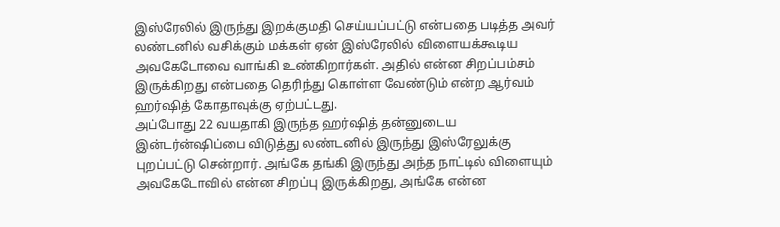இஸ்ரேலில் இருந்து இறக்குமதி செய்யப்பட்டு என்பதை படித்த அவர் லண்டனில் வசிக்கும் மக்கள் ஏன் இஸ்ரேலில் விளையக்கூடிய அவகேடோவை வாங்கி உண்கிறார்கள். அதில் என்ன சிறப்பம்சம் இருக்கிறது என்பதை தெரிந்து கொள்ள வேண்டும் என்ற ஆர்வம் ஹர்ஷித் கோதாவுக்கு ஏற்பட்டது.
அப்போது 22 வயதாகி இருந்த ஹர்ஷித் தன்னுடைய இன்டர்ன்ஷிப்பை விடுத்து லண்டனில் இருந்து இஸ்ரேலுக்கு புறப்பட்டு சென்றார். அங்கே தங்கி இருந்து அந்த நாட்டில் விளையும் அவகேடோவில் என்ன சிறப்பு இருக்கிறது, அங்கே என்ன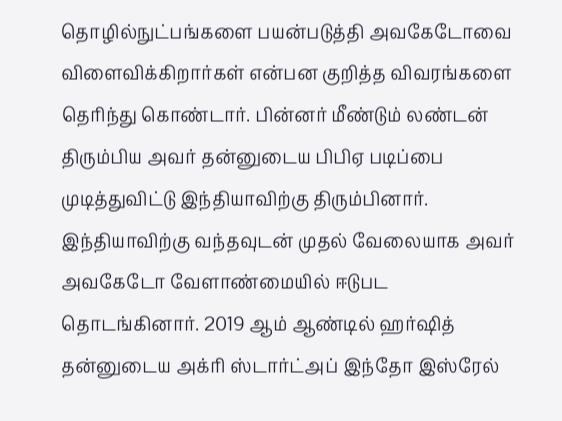தொழில்நுட்பங்களை பயன்படுத்தி அவகேடோவை விளைவிக்கிறார்கள் என்பன குறித்த விவரங்களை தெரிந்து கொண்டார். பின்னர் மீண்டும் லண்டன் திரும்பிய அவர் தன்னுடைய பிபிஏ படிப்பை முடித்துவிட்டு இந்தியாவிற்கு திரும்பினார்.
இந்தியாவிற்கு வந்தவுடன் முதல் வேலையாக அவர் அவகேடோ வேளாண்மையில் ஈடுபட தொடங்கினார். 2019 ஆம் ஆண்டில் ஹர்ஷித் தன்னுடைய அக்ரி ஸ்டார்ட்அப் இந்தோ இஸ்ரேல்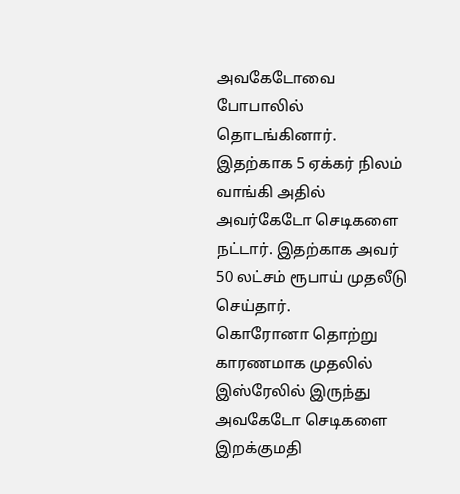அவகேடோவை போபாலில் தொடங்கினார். இதற்காக 5 ஏக்கர் நிலம் வாங்கி அதில் அவர்கேடோ செடிகளை நட்டார். இதற்காக அவர் 50 லட்சம் ரூபாய் முதலீடு செய்தார்.
கொரோனா தொற்று காரணமாக முதலில் இஸ்ரேலில் இருந்து அவகேடோ செடிகளை இறக்குமதி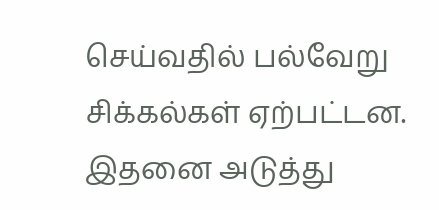செய்வதில் பல்வேறு சிக்கல்கள் ஏற்பட்டன. இதனை அடுத்து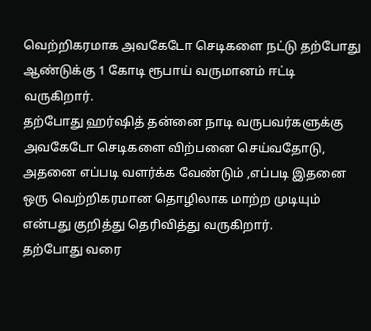வெற்றிகரமாக அவகேடோ செடிகளை நட்டு தற்போது ஆண்டுக்கு 1 கோடி ரூபாய் வருமானம் ஈட்டி வருகிறார்.
தற்போது ஹர்ஷித் தன்னை நாடி வருபவர்களுக்கு அவகேடோ செடிகளை விற்பனை செய்வதோடு, அதனை எப்படி வளர்க்க வேண்டும் ,எப்படி இதனை ஒரு வெற்றிகரமான தொழிலாக மாற்ற முடியும் என்பது குறித்து தெரிவித்து வருகிறார்.
தற்போது வரை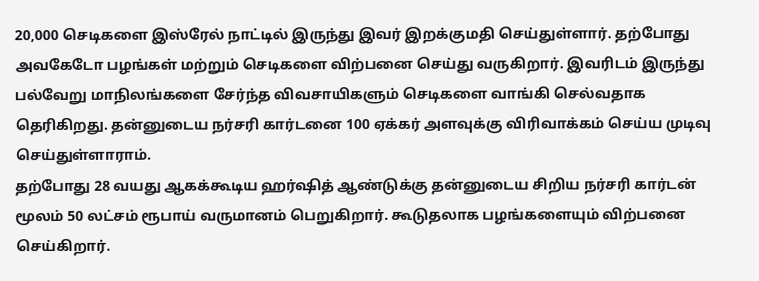20,000 செடிகளை இஸ்ரேல் நாட்டில் இருந்து இவர் இறக்குமதி செய்துள்ளார். தற்போது அவகேடோ பழங்கள் மற்றும் செடிகளை விற்பனை செய்து வருகிறார். இவரிடம் இருந்து பல்வேறு மாநிலங்களை சேர்ந்த விவசாயிகளும் செடிகளை வாங்கி செல்வதாக தெரிகிறது. தன்னுடைய நர்சரி கார்டனை 100 ஏக்கர் அளவுக்கு விரிவாக்கம் செய்ய முடிவு செய்துள்ளாராம்.
தற்போது 28 வயது ஆகக்கூடிய ஹர்ஷித் ஆண்டுக்கு தன்னுடைய சிறிய நர்சரி கார்டன் மூலம் 50 லட்சம் ரூபாய் வருமானம் பெறுகிறார். கூடுதலாக பழங்களையும் விற்பனை செய்கிறார்.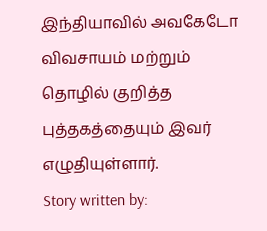இந்தியாவில் அவகேடோ விவசாயம் மற்றும் தொழில் குறித்த புத்தகத்தையும் இவர் எழுதியுள்ளார்.
Story written by: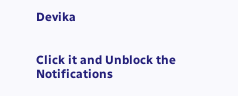Devika


Click it and Unblock the Notifications